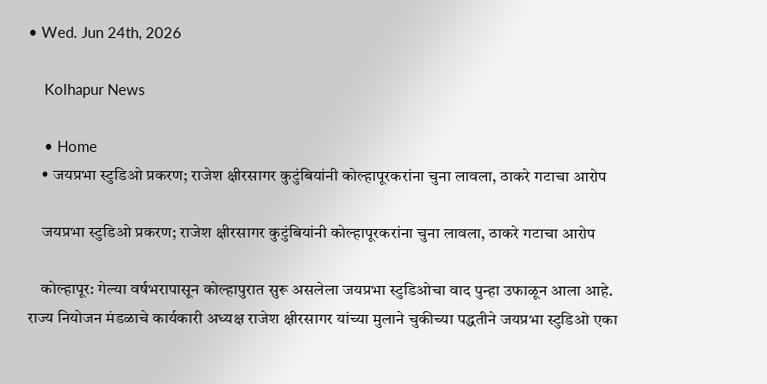• Wed. Jun 24th, 2026

    Kolhapur News

    • Home
    • जयप्रभा स्टुडिओ प्रकरण; राजेश क्षीरसागर कुटुंबियांनी कोल्हापूरकरांना चुना लावला, ठाकरे गटाचा आरोप

    जयप्रभा स्टुडिओ प्रकरण; राजेश क्षीरसागर कुटुंबियांनी कोल्हापूरकरांना चुना लावला, ठाकरे गटाचा आरोप

    कोल्हापूर: गेल्या वर्षभरापासून कोल्हापुरात सुरू असलेला जयप्रभा स्टुडिओचा वाद पुन्हा उफाळून आला आहे. राज्य नियोजन मंडळाचे कार्यकारी अध्यक्ष राजेश क्षीरसागर यांच्या मुलाने चुकीच्या पद्धतीने जयप्रभा स्टुडिओ एका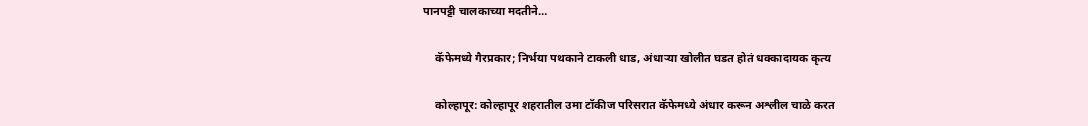पानपट्टी चालकाच्या मदतीने…

    कॅफेमध्ये गैरप्रकार; निर्भया पथकाने टाकली धाड, अंधाऱ्या खोलीत घडत होतं धक्कादायक कृत्य

    कोल्हापूर: कोल्हापूर शहरातील उमा टॉकीज परिसरात कॅफेमध्ये अंधार करून अश्लील चाळे करत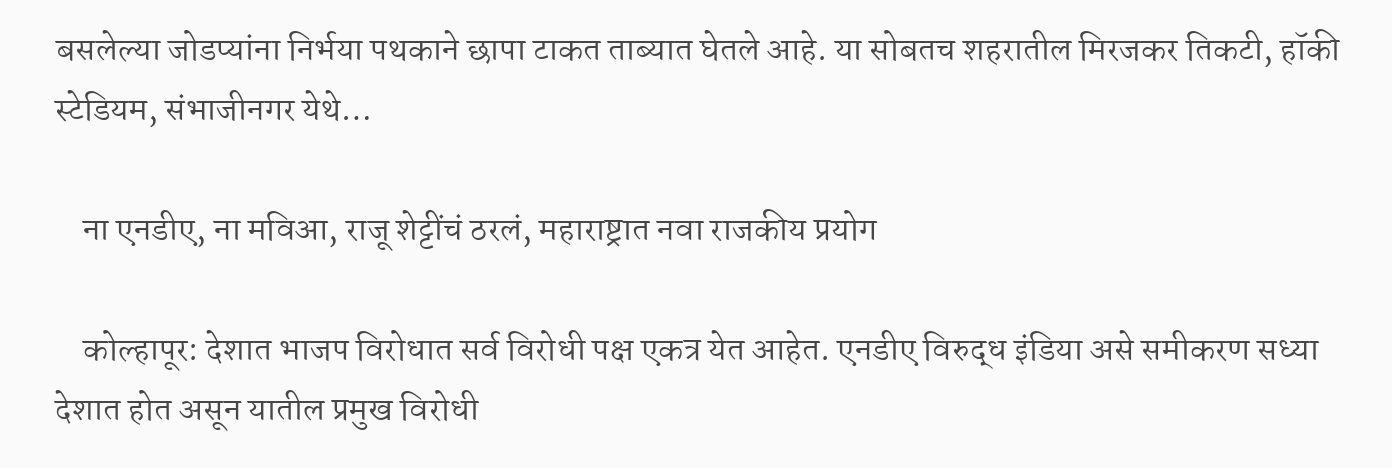बसलेल्या जोडप्यांना निर्भया पथकाने छापा टाकत ताब्यात घेतले आहे. या सोबतच शहरातील मिरजकर तिकटी, हॉकी स्टेडियम, संभाजीनगर येथे…

    ना एनडीए, ना मविआ, राजू शेट्टींचं ठरलं, महाराष्ट्रात नवा राजकीय प्रयोग

    कोल्हापूर: देशात भाजप विरोधात सर्व विरोधी पक्ष एकत्र येत आहेत. एनडीए विरुद्ध इंडिया असे समीकरण सध्या देशात होत असून यातील प्रमुख विरोधी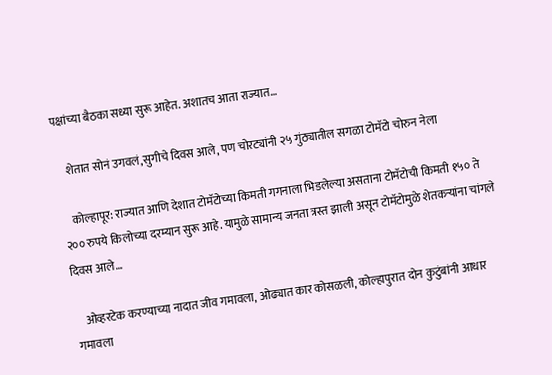पक्षांच्या बैठका सध्या सुरू आहेत. अशातच आता राज्यात…

    शेतात सोनं उगवलं,सुगीचे दिवस आले, पण चोरट्यांनी २५ गुंठ्यातील सगळा टोमॅटो चोरुन नेला

    कोल्हापूर: राज्यात आणि देशात टोमॅटोच्या किमती गगनाला भिडलेल्या असताना टोमॅटोची किमती १५० ते २०० रुपये किलोच्या दरम्यान सुरू आहे. यामुळे सामान्य जनता त्रस्त झाली असून टोमॅटोमुळे शेतकऱ्यांना चांगले दिवस आले…

    ओव्हरटेक करण्याच्या नादात जीव गमावला, ओढ्यात कार कोसळली, कोल्हापुरात दोन कुटुंबांनी आधार गमावला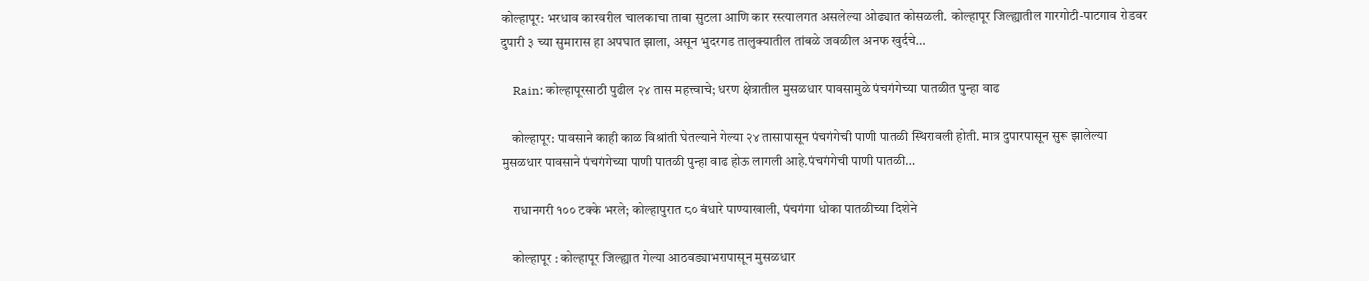कोल्हापूर: भरधाव कारवरील चालकाचा ताबा सुटला आणि कार रस्त्यालगत असलेल्या ओढ्यात कोसळली. कोल्हापूर जिल्ह्यातील गारगोटी-पाटगाव रोडवर दुपारी ३ च्या सुमारास हा अपघात झाला, असून भुदरगड तालुक्यातील तांबळे जवळील अनफ खुर्दचे…

    Rain: कोल्हापूरसाठी पुढील २४ तास महत्त्वाचे; धरण क्षेत्रातील मुसळधार पावसामुळे पंचगंगेच्या पातळीत पुन्हा वाढ

    कोल्हापूर: पावसाने काही काळ विश्रांती घेतल्याने गेल्या २४ तासापासून पंचगंगेची पाणी पातळी स्थिरावली होती. मात्र दुपारपासून सुरू झालेल्या मुसळधार पावसाने पंचगंगेच्या पाणी पातळी पुन्हा वाढ होऊ लागली आहे.पंचगंगेची पाणी पातळी…

    राधानगरी १०० टक्के भरले; कोल्हापुरात ८० बंधारे पाण्याखाली, पंचगंगा धोका पातळीच्या दिशेने

    कोल्हापूर : कोल्हापूर जिल्ह्यात गेल्या आठवड्याभरापासून मुसळधार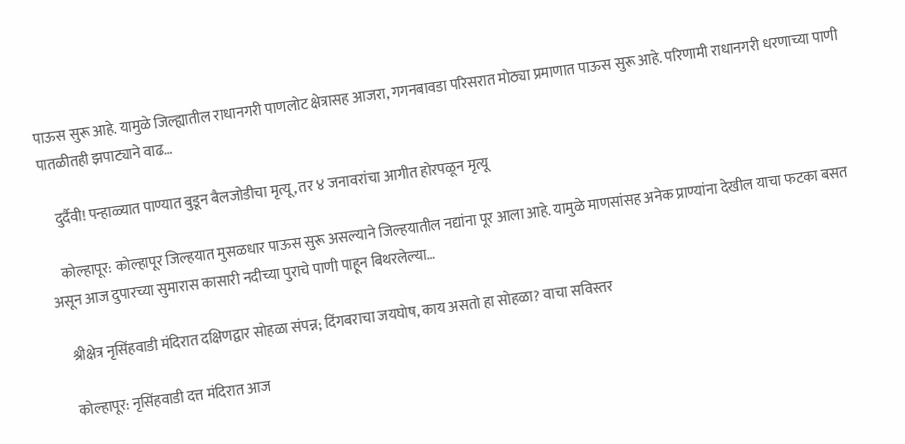पाऊस सुरू आहे. यामुळे जिल्ह्यातील राधानगरी पाणलोट क्षेत्रासह आजरा, गगनबावडा परिसरात मोठ्या प्रमाणात पाऊस सुरू आहे. परिणामी राधानगरी धरणाच्या पाणी पातळीतही झपाट्याने वाढ…

    दुर्दैवी! पन्हाळ्यात पाण्यात बुडून बैलजोडीचा मृत्यू, तर ४ जनावरांचा आगीत होरपळून मृत्यू

    कोल्हापूर: कोल्हापूर जिल्हयात मुसळधार पाऊस सुरू असल्याने जिल्हयातील नद्यांना पूर आला आहे. यामुळे माणसांसह अनेक प्राण्यांना देखील याचा फटका बसत असून आज दुपारच्या सुमारास कासारी नदीच्या पुराचे पाणी पाहून बिथरलेल्या…

    श्रीक्षेत्र नृसिंहवाडी मंदिरात दक्षिणद्वार सोहळा संपन्न; दिंगबराचा जयघोष, काय असतो हा सोहळा? वाचा सविस्तर

    कोल्हापूर: नृसिंहवाडी दत्त मंदिरात आज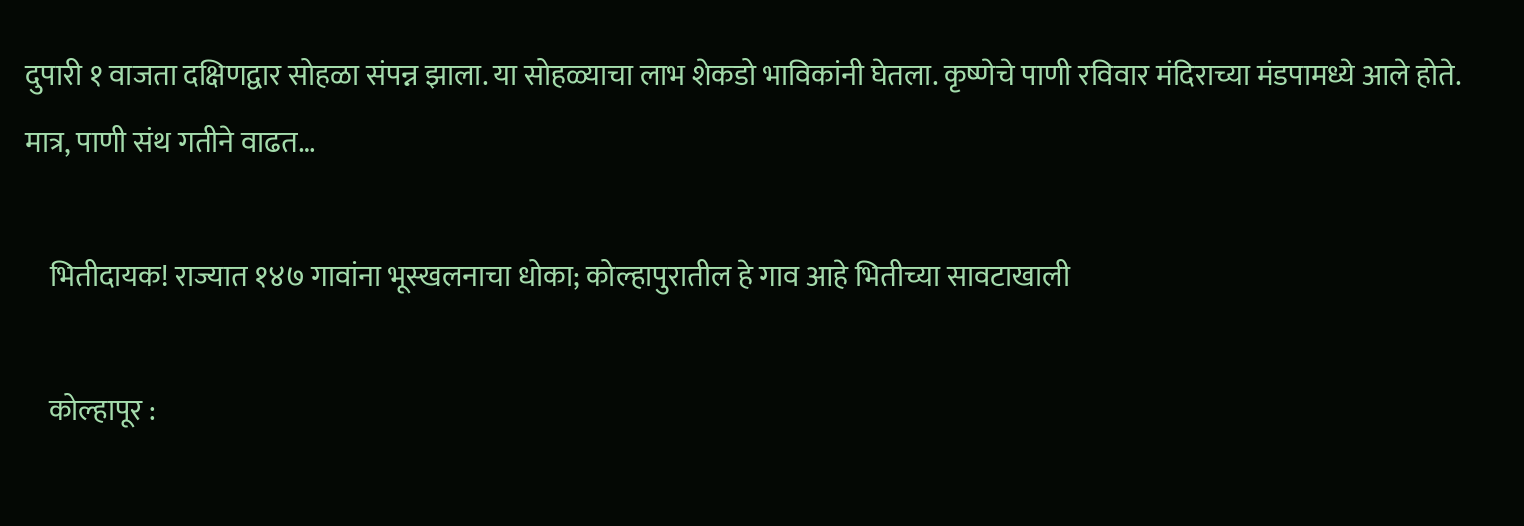दुपारी १ वाजता दक्षिणद्वार सोहळा संपन्न झाला. या सोहळ्याचा लाभ शेकडो भाविकांनी घेतला. कृष्णेचे पाणी रविवार मंदिराच्या मंडपामध्ये आले होते. मात्र, पाणी संथ गतीने वाढत…

    भितीदायक! राज्यात १४७ गावांना भूस्खलनाचा धोका; कोल्हापुरातील हे गाव आहे भितीच्या सावटाखाली

    कोल्हापूर :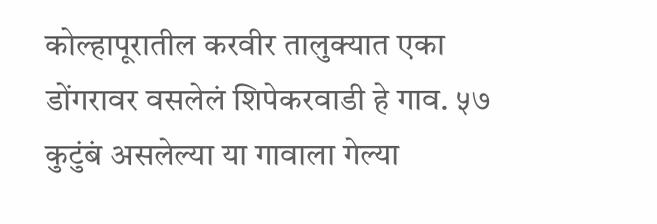कोल्हापूरातील करवीर तालुक्यात एका डोंगरावर वसलेलं शिपेकरवाडी हे गाव. ५७ कुटुंबं असलेल्या या गावाला गेल्या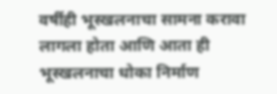वर्षीही भूस्खलनाचा सामना करावा लागला होता आणि आता ही भूस्खलनाचा धोका निर्माण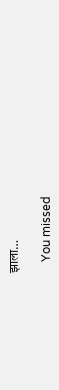झाला…

    You missed